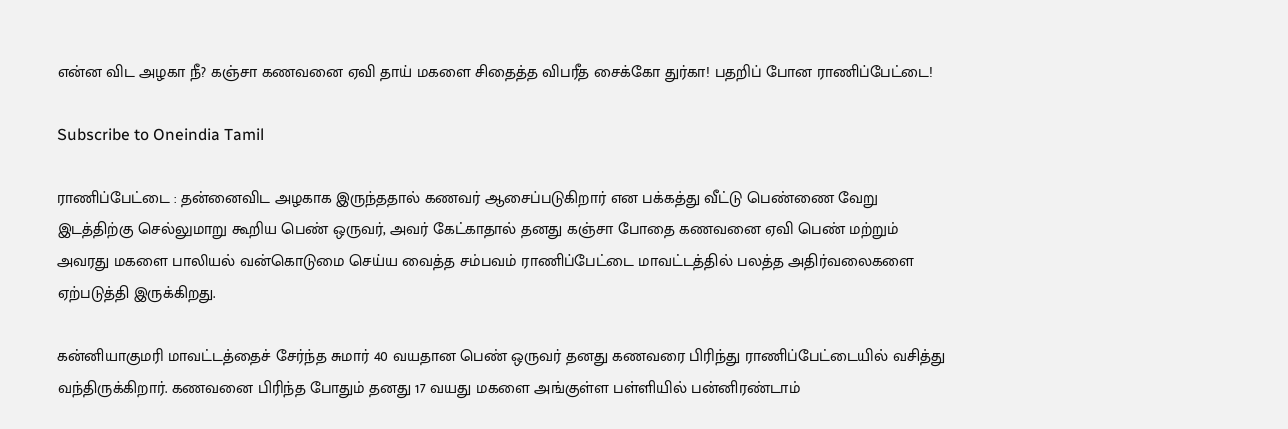என்ன விட அழகா நீ? கஞ்சா கணவனை ஏவி தாய் மகளை சிதைத்த விபரீத சைக்கோ துர்கா! பதறிப் போன ராணிப்பேட்டை!

Subscribe to Oneindia Tamil

ராணிப்பேட்டை : தன்னைவிட அழகாக இருந்ததால் கணவர் ஆசைப்படுகிறார் என பக்கத்து வீட்டு பெண்ணை வேறு இடத்திற்கு செல்லுமாறு கூறிய பெண் ஒருவர், அவர் கேட்காதால் தனது கஞ்சா போதை கணவனை ஏவி பெண் மற்றும் அவரது மகளை பாலியல் வன்கொடுமை செய்ய வைத்த சம்பவம் ராணிப்பேட்டை மாவட்டத்தில் பலத்த அதிர்வலைகளை ஏற்படுத்தி இருக்கிறது.

கன்னியாகுமரி மாவட்டத்தைச் சேர்ந்த சுமார் 40 வயதான பெண் ஒருவர் தனது கணவரை பிரிந்து ராணிப்பேட்டையில் வசித்து வந்திருக்கிறார். கணவனை பிரிந்த போதும் தனது 17 வயது மகளை அங்குள்ள பள்ளியில் பன்னிரண்டாம்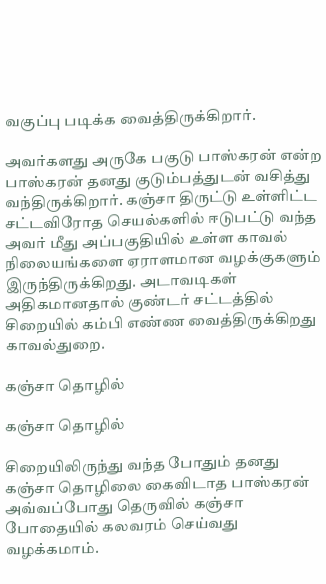வகுப்பு படிக்க வைத்திருக்கிறார்.

அவர்களது அருகே பகுடு பாஸ்கரன் என்ற பாஸ்கரன் தனது குடும்பத்துடன் வசித்து வந்திருக்கிறார். கஞ்சா திருட்டு உள்ளிட்ட சட்டவிரோத செயல்களில் ஈடுபட்டு வந்த அவர் மீது அப்பகுதியில் உள்ள காவல் நிலையங்களை ஏராளமான வழக்குகளும் இருந்திருக்கிறது. அடாவடிகள் அதிகமானதால் குண்டர் சட்டத்தில் சிறையில் கம்பி எண்ண வைத்திருக்கிறது காவல்துறை.

கஞ்சா தொழில்

கஞ்சா தொழில்

சிறையிலிருந்து வந்த போதும் தனது கஞ்சா தொழிலை கைவிடாத பாஸ்கரன் அவ்வப்போது தெருவில் கஞ்சா போதையில் கலவரம் செய்வது வழக்கமாம்.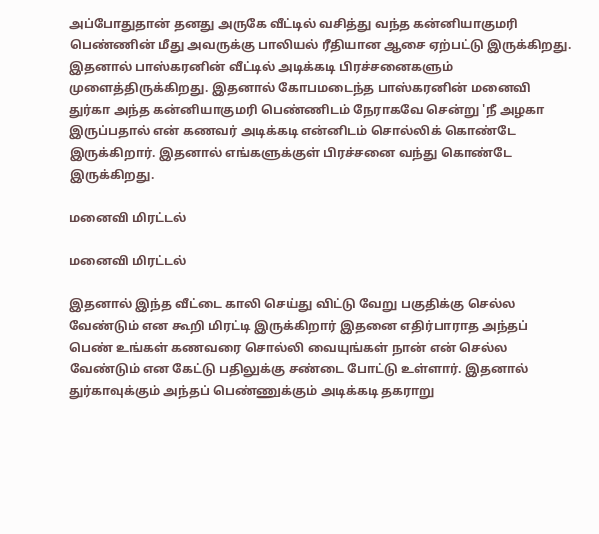அப்போதுதான் தனது அருகே வீட்டில் வசித்து வந்த கன்னியாகுமரி பெண்ணின் மீது அவருக்கு பாலியல் ரீதியான ஆசை ஏற்பட்டு இருக்கிறது. இதனால் பாஸ்கரனின் வீட்டில் அடிக்கடி பிரச்சனைகளும் முளைத்திருக்கிறது. இதனால் கோபமடைந்த பாஸ்கரனின் மனைவி துர்கா அந்த கன்னியாகுமரி பெண்ணிடம் நேராகவே சென்று 'நீ அழகா இருப்பதால் என் கணவர் அடிக்கடி என்னிடம் சொல்லிக் கொண்டே இருக்கிறார். இதனால் எங்களுக்குள் பிரச்சனை வந்து கொண்டே இருக்கிறது.

மனைவி மிரட்டல்

மனைவி மிரட்டல்

இதனால் இந்த வீட்டை காலி செய்து விட்டு வேறு பகுதிக்கு செல்ல வேண்டும் என கூறி மிரட்டி இருக்கிறார் இதனை எதிர்பாராத அந்தப் பெண் உங்கள் கணவரை சொல்லி வையுங்கள் நான் என் செல்ல வேண்டும் என கேட்டு பதிலுக்கு சண்டை போட்டு உள்ளார். இதனால் துர்காவுக்கும் அந்தப் பெண்ணுக்கும் அடிக்கடி தகராறு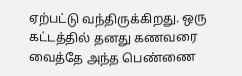ஏற்பட்டு வந்திருக்கிறது. ஒரு கட்டத்தில் தனது கணவரை வைத்தே அந்த பெண்ணை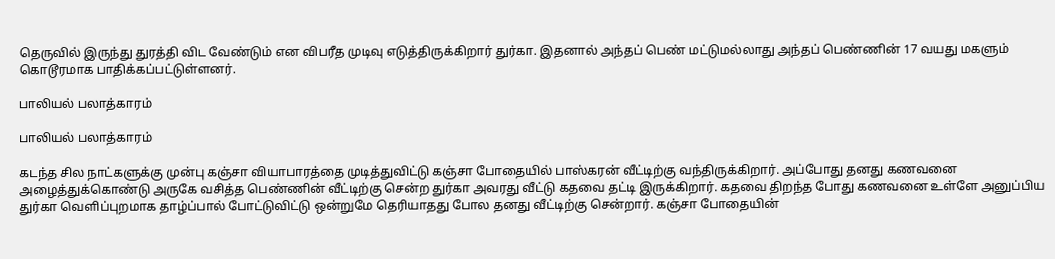தெருவில் இருந்து துரத்தி விட வேண்டும் என விபரீத முடிவு எடுத்திருக்கிறார் துர்கா. இதனால் அந்தப் பெண் மட்டுமல்லாது அந்தப் பெண்ணின் 17 வயது மகளும் கொடூரமாக பாதிக்கப்பட்டுள்ளனர்.

பாலியல் பலாத்காரம்

பாலியல் பலாத்காரம்

கடந்த சில நாட்களுக்கு முன்பு கஞ்சா வியாபாரத்தை முடித்துவிட்டு கஞ்சா போதையில் பாஸ்கரன் வீட்டிற்கு வந்திருக்கிறார். அப்போது தனது கணவனை அழைத்துக்கொண்டு அருகே வசித்த பெண்ணின் வீட்டிற்கு சென்ற துர்கா அவரது வீட்டு கதவை தட்டி இருக்கிறார். கதவை திறந்த போது கணவனை உள்ளே அனுப்பிய துர்கா வெளிப்புறமாக தாழ்ப்பால் போட்டுவிட்டு ஒன்றுமே தெரியாதது போல தனது வீட்டிற்கு சென்றார். கஞ்சா போதையின்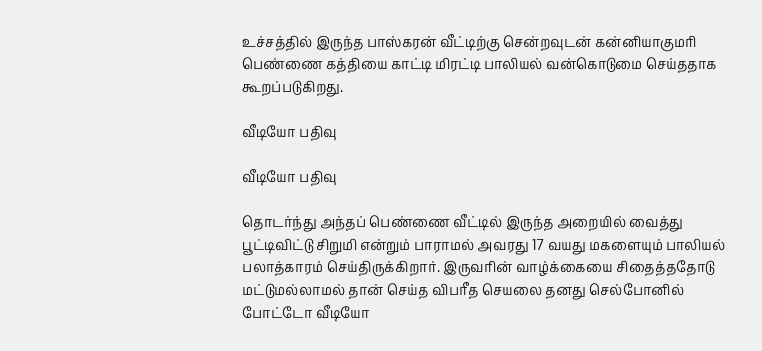உச்சத்தில் இருந்த பாஸ்கரன் வீட்டிற்கு சென்றவுடன் கன்னியாகுமரி பெண்ணை கத்தியை காட்டி மிரட்டி பாலியல் வன்கொடுமை செய்ததாக கூறப்படுகிறது.

வீடியோ பதிவு

வீடியோ பதிவு

தொடர்ந்து அந்தப் பெண்ணை வீட்டில் இருந்த அறையில் வைத்து பூட்டிவிட்டு சிறுமி என்றும் பாராமல் அவரது 17 வயது மகளையும் பாலியல் பலாத்காரம் செய்திருக்கிறார். இருவரின் வாழ்க்கையை சிதைத்ததோடு மட்டுமல்லாமல் தான் செய்த விபரீத செயலை தனது செல்போனில் போட்டோ வீடியோ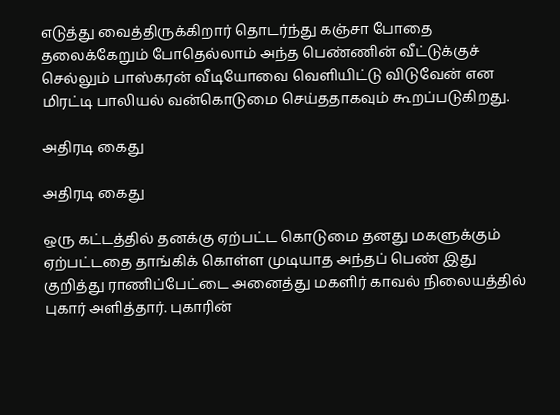எடுத்து வைத்திருக்கிறார் தொடர்ந்து கஞ்சா போதை தலைக்கேறும் போதெல்லாம் அந்த பெண்ணின் வீட்டுக்குச் செல்லும் பாஸ்கரன் வீடியோவை வெளியிட்டு விடுவேன் என மிரட்டி பாலியல் வன்கொடுமை செய்ததாகவும் கூறப்படுகிறது.

அதிரடி கைது

அதிரடி கைது

ஒரு கட்டத்தில் தனக்கு ஏற்பட்ட கொடுமை தனது மகளுக்கும் ஏற்பட்டதை தாங்கிக் கொள்ள முடியாத அந்தப் பெண் இது குறித்து ராணிப்பேட்டை அனைத்து மகளிர் காவல் நிலையத்தில் புகார் அளித்தார். புகாரின்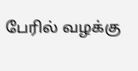பேரில் வழக்கு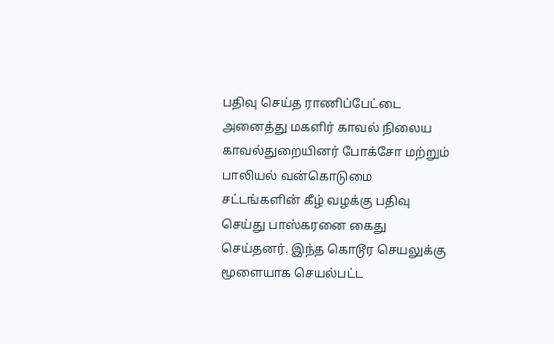பதிவு செய்த ராணிப்பேட்டை அனைத்து மகளிர் காவல் நிலைய காவல்துறையினர் போக்சோ மற்றும் பாலியல் வன்கொடுமை சட்டங்களின் கீழ் வழக்கு பதிவு செய்து பாஸ்கரனை கைது செய்தனர். இந்த கொடூர செயலுக்கு மூளையாக செயல்பட்ட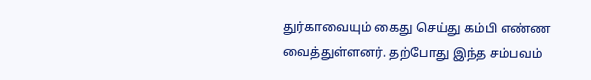துர்காவையும் கைது செய்து கம்பி எண்ண வைத்துள்ளனர். தற்போது இந்த சம்பவம்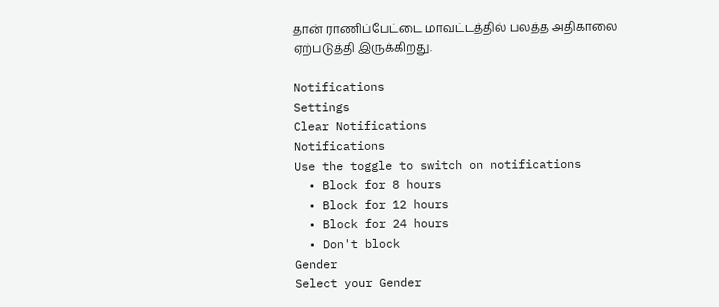தான் ராணிப்பேட்டை மாவட்டத்தில் பலத்த அதிகாலை ஏற்படுத்தி இருக்கிறது.

Notifications
Settings
Clear Notifications
Notifications
Use the toggle to switch on notifications
  • Block for 8 hours
  • Block for 12 hours
  • Block for 24 hours
  • Don't block
Gender
Select your Gender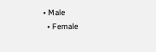• Male
  • Female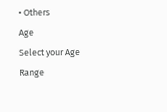• Others
Age
Select your Age Range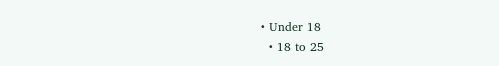• Under 18
  • 18 to 25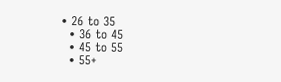• 26 to 35
  • 36 to 45
  • 45 to 55
  • 55+